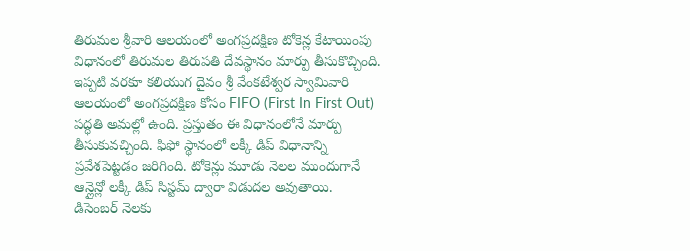తిరుమల శ్రీవారి ఆలయంలో అంగప్రదక్షిణ టోకెన్ల కేటాయింపు విధానంలో తిరుమల తిరుపతి దేవస్థానం మార్పు తీసుకొచ్చింది. ఇప్పటి వరకూ కలియుగ దైవం శ్రీ వేంకటేశ్వర స్వామివారి ఆలయంలో అంగప్రదక్షిణ కోసం FIFO (First In First Out) పద్ధతి అమల్లో ఉంది. ప్రస్తుతం ఈ విధానంలోనే మార్పు తీసుకువచ్చింది. ఫిఫో స్థానంలో లక్కీ డిప్ విధానాన్ని ప్రవేశపెట్టడం జరిగింది. టోకెన్లు మూడు నెలల ముందుగానే ఆన్లైన్లో లక్కీ డిప్ సిస్టమ్ ద్వారా విడుదల అవుతాయి.
డిసెంబర్ నెలకు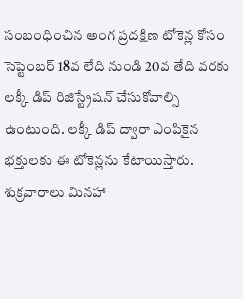సంబంధించిన అంగ ప్రదక్షిణ టోకెన్ల కోసం సెప్టెంబర్ 18వ లేది నుండి 20వ తేది వరకు లక్కీ డిప్ రిజిస్ట్రేషన్ చేసుకోవాల్సి ఉంటుంది. లక్కీ డిప్ ద్వారా ఎంపికైన భక్తులకు ఈ టోకెన్లను కేటాయిస్తారు. శుక్రవారాలు మినహా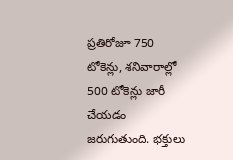ప్రతిరోజూ 750 టోకెన్లు, శనివారాల్లో 500 టోకెన్లు జారీ చేయడం జరుగుతుంది. భక్తులు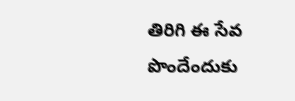తిరిగి ఈ సేవ పొందేందుకు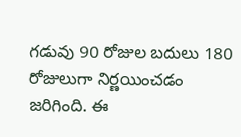గడువు 90 రోజుల బదులు 180 రోజులుగా నిర్ణయించడం జరిగింది. ఈ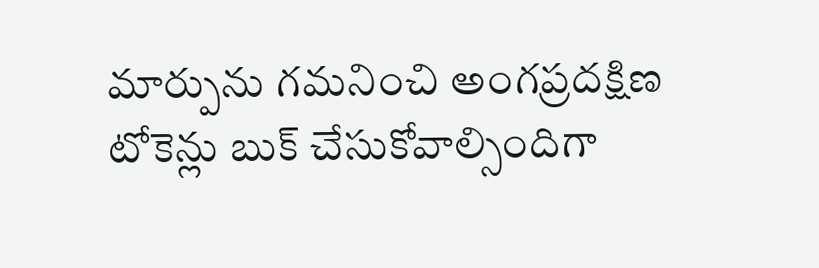మార్పును గమనించి అంగప్రదక్షిణ టోకెన్లు బుక్ చేసుకోవాల్సిందిగా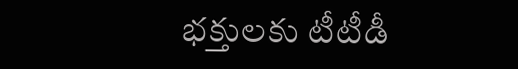భక్తులకు టీటీడీ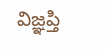విజ్ఞప్తి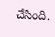చేసింది.